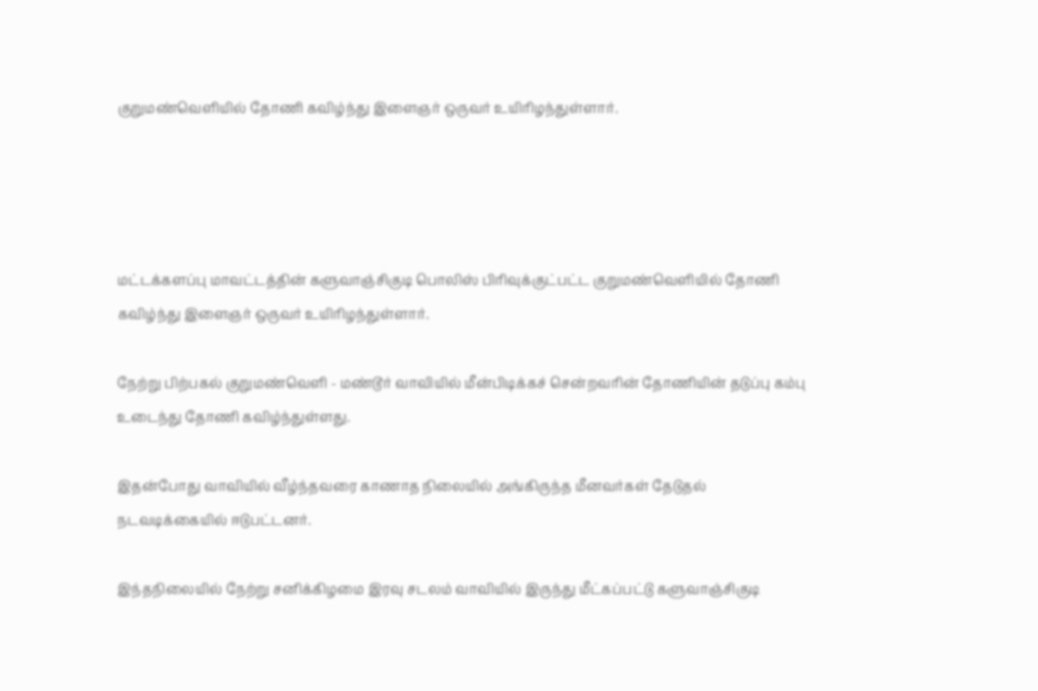குறுமண்வெளியில் தோணி கவிழ்ந்து இளைஞர் ஒருவர் உயிரிழந்துள்ளார்.




மட்டக்களப்பு மாவட்டத்தின் களுவாஞ்சிகுடி பொலிஸ் பிரிவுக்குட்பட்ட குறுமண்வெளியில் தோணி கவிழ்ந்து இளைஞர் ஒருவர் உயிரிழந்துள்ளார்.

நேற்று பிற்பகல் குறுமண்வெளி - மண்டூர் வாவியில் மீன்பிடிக்கச் சென்றவரின் தோணியின் தடுப்பு கம்பு உடைந்து தோணி கவிழ்ந்துள்ளது.

இதன்போது வாவியில் வீழ்ந்தவரை காணாத நிலையில் அங்கிருந்த மீனவர்கள் தேடுதல் நடவடிக்கையில் ஈடுபட்டனர்.

இந்தநிலையில் நேற்று சனிக்கிழமை இரவு சடலம் வாவியில் இருந்து மீட்கப்பட்டு களுவாஞ்சிகுடி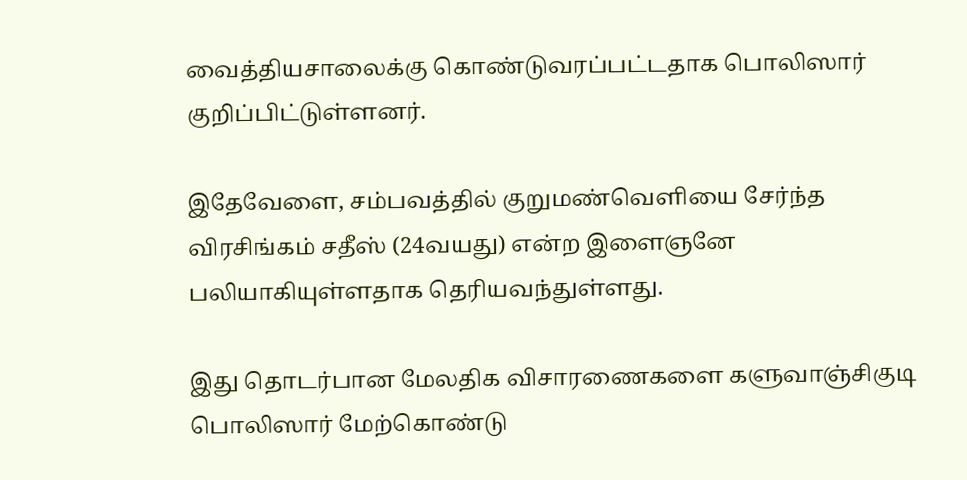வைத்தியசாலைக்கு கொண்டுவரப்பட்டதாக பொலிஸார் குறிப்பிட்டுள்ளனர்.

இதேவேளை, சம்பவத்தில் குறுமண்வெளியை சேர்ந்த விரசிங்கம் சதீஸ் (24வயது) என்ற இளைஞனே பலியாகியுள்ளதாக தெரியவந்துள்ளது.

இது தொடர்பான மேலதிக விசாரணைகளை களுவாஞ்சிகுடி பொலிஸார் மேற்கொண்டு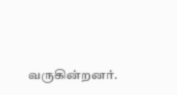வருகின்றனர்.